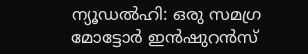ന്യൂഡൽഹി: ഒരു സമഗ്ര മോട്ടോർ ഇൻഷുറൻസ്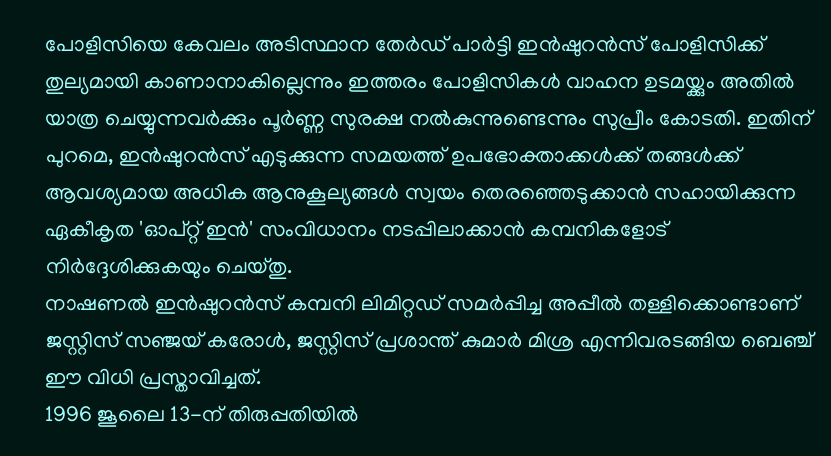പോളിസിയെ കേവലം അടിസ്ഥാന തേർഡ് പാർട്ടി ഇൻഷുറൻസ് പോളിസിക്ക് തുല്യമായി കാണാനാകില്ലെന്നും ഇത്തരം പോളിസികൾ വാഹന ഉടമയ്ക്കും അതിൽ യാത്ര ചെയ്യുന്നവർക്കും പൂർണ്ണ സുരക്ഷ നൽകുന്നുണ്ടെന്നും സുപ്രീം കോടതി. ഇതിന് പുറമെ, ഇൻഷുറൻസ് എടുക്കുന്ന സമയത്ത് ഉപഭോക്താക്കൾക്ക് തങ്ങൾക്ക് ആവശ്യമായ അധിക ആനുകൂല്യങ്ങൾ സ്വയം തെരഞ്ഞെടുക്കാൻ സഹായിക്കുന്ന ഏകീകൃത 'ഓപ്റ്റ് ഇൻ' സംവിധാനം നടപ്പിലാക്കാൻ കമ്പനികളോട് നിർദ്ദേശിക്കുകയും ചെയ്തു.
നാഷണൽ ഇൻഷുറൻസ് കമ്പനി ലിമിറ്റഡ് സമർപ്പിച്ച അപ്പീൽ തള്ളിക്കൊണ്ടാണ് ജസ്റ്റിസ് സഞ്ജയ് കരോൾ, ജസ്റ്റിസ് പ്രശാന്ത് കുമാർ മിശ്ര എന്നിവരടങ്ങിയ ബെഞ്ച് ഈ വിധി പ്രസ്താവിച്ചത്.
1996 ജൂലൈ 13-ന് തിരുപ്പതിയിൽ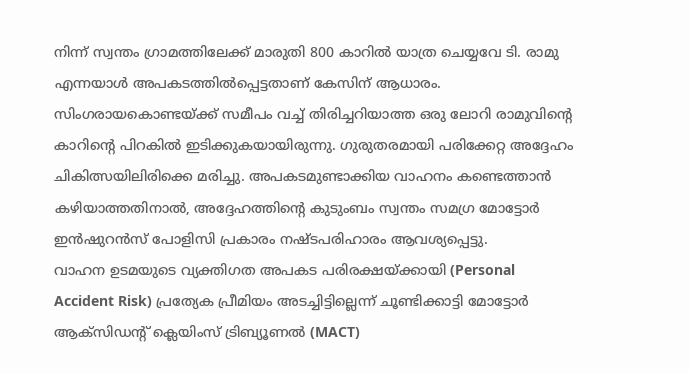നിന്ന് സ്വന്തം ഗ്രാമത്തിലേക്ക് മാരുതി 800 കാറിൽ യാത്ര ചെയ്യവേ ടി. രാമു എന്നയാൾ അപകടത്തിൽപ്പെട്ടതാണ് കേസിന് ആധാരം. സിംഗരായകൊണ്ടയ്ക്ക് സമീപം വച്ച് തിരിച്ചറിയാത്ത ഒരു ലോറി രാമുവിന്റെ കാറിന്റെ പിറകിൽ ഇടിക്കുകയായിരുന്നു. ഗുരുതരമായി പരിക്കേറ്റ അദ്ദേഹം ചികിത്സയിലിരിക്കെ മരിച്ചു. അപകടമുണ്ടാക്കിയ വാഹനം കണ്ടെത്താൻ കഴിയാത്തതിനാൽ, അദ്ദേഹത്തിന്റെ കുടുംബം സ്വന്തം സമഗ്ര മോട്ടോർ ഇൻഷുറൻസ് പോളിസി പ്രകാരം നഷ്ടപരിഹാരം ആവശ്യപ്പെട്ടു.
വാഹന ഉടമയുടെ വ്യക്തിഗത അപകട പരിരക്ഷയ്ക്കായി (Personal Accident Risk) പ്രത്യേക പ്രീമിയം അടച്ചിട്ടില്ലെന്ന് ചൂണ്ടിക്കാട്ടി മോട്ടോർ ആക്സിഡന്റ് ക്ലെയിംസ് ട്രിബ്യൂണൽ (MACT)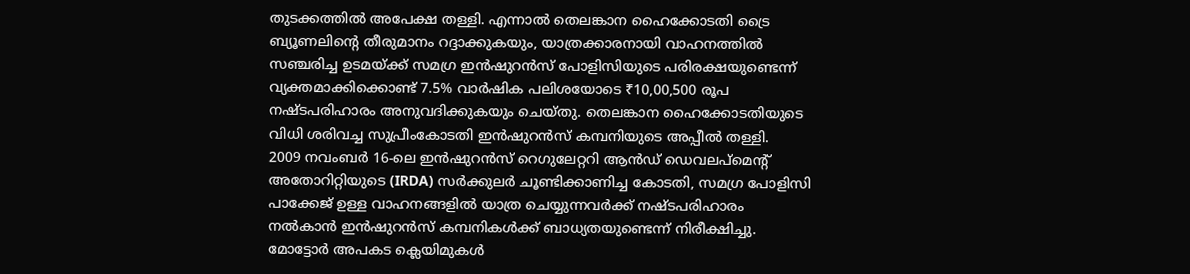തുടക്കത്തിൽ അപേക്ഷ തള്ളി. എന്നാൽ തെലങ്കാന ഹൈക്കോടതി ട്രൈ ബ്യൂണലിന്റെ തീരുമാനം റദ്ദാക്കുകയും, യാത്രക്കാരനായി വാഹനത്തിൽ സഞ്ചരിച്ച ഉടമയ്ക്ക് സമഗ്ര ഇൻഷുറൻസ് പോളിസിയുടെ പരിരക്ഷയുണ്ടെന്ന് വ്യക്തമാക്കിക്കൊണ്ട് 7.5% വാർഷിക പലിശയോടെ ₹10,00,500 രൂപ നഷ്ടപരിഹാരം അനുവദിക്കുകയും ചെയ്തു. തെലങ്കാന ഹൈക്കോടതിയുടെ വിധി ശരിവച്ച സുപ്രീംകോടതി ഇൻഷുറൻസ് കമ്പനിയുടെ അപ്പീൽ തള്ളി.
2009 നവംബർ 16-ലെ ഇൻഷുറൻസ് റെഗുലേറ്ററി ആൻഡ് ഡെവലപ്മെന്റ് അതോറിറ്റിയുടെ (IRDA) സർക്കുലർ ചൂണ്ടിക്കാണിച്ച കോടതി, സമഗ്ര പോളിസി പാക്കേജ് ഉള്ള വാഹനങ്ങളിൽ യാത്ര ചെയ്യുന്നവർക്ക് നഷ്ടപരിഹാരം നൽകാൻ ഇൻഷുറൻസ് കമ്പനികൾക്ക് ബാധ്യതയുണ്ടെന്ന് നിരീക്ഷിച്ചു. മോട്ടോർ അപകട ക്ലെയിമുകൾ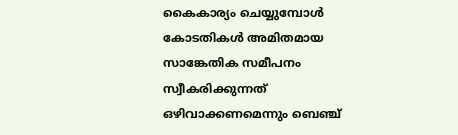കൈകാര്യം ചെയ്യുമ്പോൾ കോടതികൾ അമിതമായ സാങ്കേതിക സമീപനം സ്വീകരിക്കുന്നത് ഒഴിവാക്കണമെന്നും ബെഞ്ച്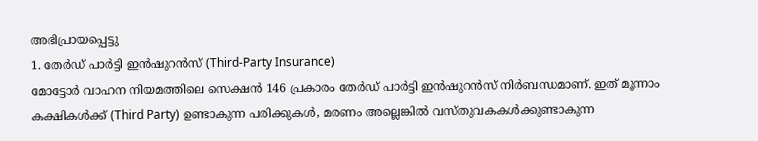അഭിപ്രായപ്പെട്ടു
1. തേർഡ് പാർട്ടി ഇൻഷുറൻസ് (Third-Party Insurance)
മോട്ടോർ വാഹന നിയമത്തിലെ സെക്ഷൻ 146 പ്രകാരം തേർഡ് പാർട്ടി ഇൻഷുറൻസ് നിർബന്ധമാണ്. ഇത് മൂന്നാം കക്ഷികൾക്ക് (Third Party) ഉണ്ടാകുന്ന പരിക്കുകൾ, മരണം അല്ലെങ്കിൽ വസ്തുവകകൾക്കുണ്ടാകുന്ന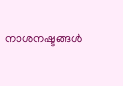നാശനഷ്ടങ്ങൾ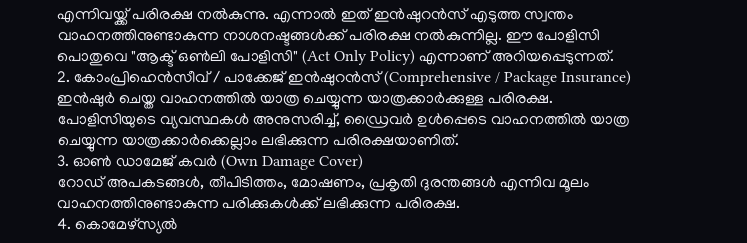എന്നിവയ്ക്ക് പരിരക്ഷ നൽകുന്നു. എന്നാൽ ഇത് ഇൻഷുറൻസ് എടുത്ത സ്വന്തം വാഹനത്തിനുണ്ടാകുന്ന നാശനഷ്ടങ്ങൾക്ക് പരിരക്ഷ നൽകുന്നില്ല. ഈ പോളിസി പൊതുവെ "ആക്ട് ഒൺലി പോളിസി" (Act Only Policy) എന്നാണ് അറിയപ്പെടുന്നത്.
2. കോംപ്രിഹെൻസീവ് / പാക്കേജ് ഇൻഷുറൻസ് (Comprehensive / Package Insurance)
ഇൻഷുർ ചെയ്ത വാഹനത്തിൽ യാത്ര ചെയ്യുന്ന യാത്രക്കാർക്കുള്ള പരിരക്ഷ. പോളിസിയുടെ വ്യവസ്ഥകൾ അനുസരിച്ച്, ഡ്രൈവർ ഉൾപ്പെടെ വാഹനത്തിൽ യാത്ര ചെയ്യുന്ന യാത്രക്കാർക്കെല്ലാം ലഭിക്കുന്ന പരിരക്ഷയാണിത്.
3. ഓൺ ഡാമേജ് കവർ (Own Damage Cover)
റോഡ് അപകടങ്ങൾ, തീപിടിത്തം, മോഷണം, പ്രകൃതി ദുരന്തങ്ങൾ എന്നിവ മൂലം വാഹനത്തിനുണ്ടാകുന്ന പരിക്കുകൾക്ക് ലഭിക്കുന്ന പരിരക്ഷ.
4. കൊമേഴ്സ്യൽ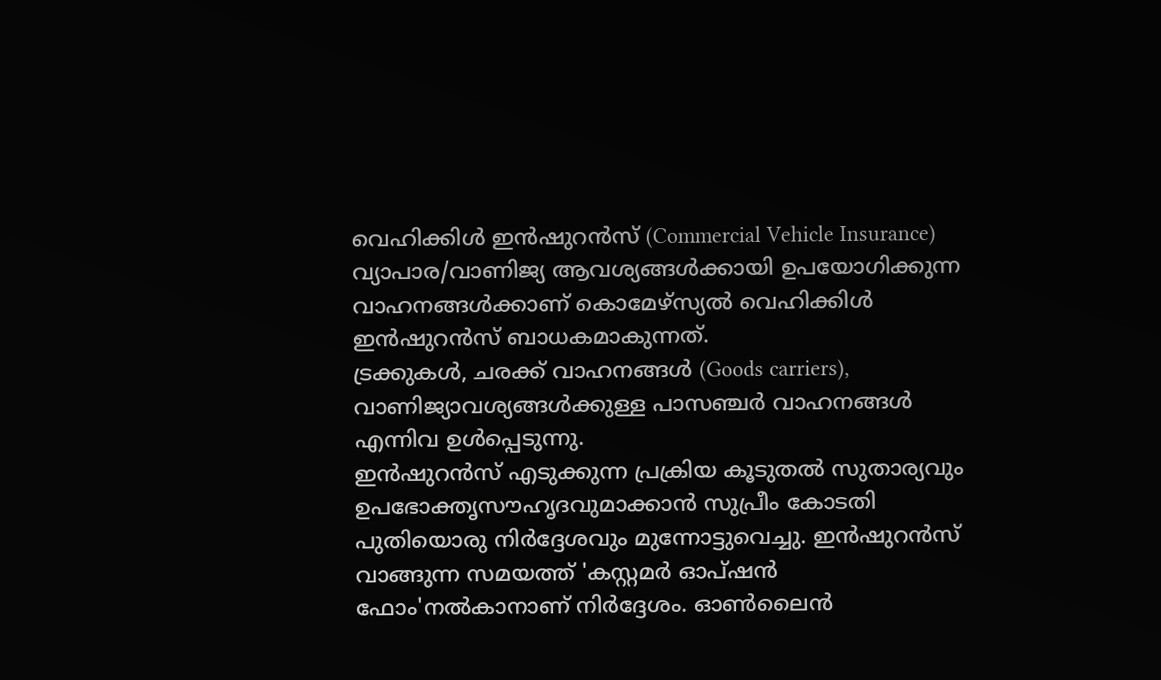വെഹിക്കിൾ ഇൻഷുറൻസ് (Commercial Vehicle Insurance)
വ്യാപാര/വാണിജ്യ ആവശ്യങ്ങൾക്കായി ഉപയോഗിക്കുന്ന വാഹനങ്ങൾക്കാണ് കൊമേഴ്സ്യൽ വെഹിക്കിൾ ഇൻഷുറൻസ് ബാധകമാകുന്നത്.
ട്രക്കുകൾ, ചരക്ക് വാഹനങ്ങൾ (Goods carriers), വാണിജ്യാവശ്യങ്ങൾക്കുള്ള പാസഞ്ചർ വാഹനങ്ങൾ എന്നിവ ഉൾപ്പെടുന്നു.
ഇൻഷുറൻസ് എടുക്കുന്ന പ്രക്രിയ കൂടുതൽ സുതാര്യവും ഉപഭോക്തൃസൗഹൃദവുമാക്കാൻ സുപ്രീം കോടതി പുതിയൊരു നിർദ്ദേശവും മുന്നോട്ടുവെച്ചു. ഇൻഷുറൻസ് വാങ്ങുന്ന സമയത്ത് 'കസ്റ്റമർ ഓപ്ഷൻ ഫോം'നൽകാനാണ് നിർദ്ദേശം. ഓൺലൈൻ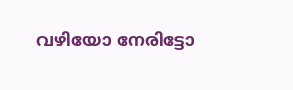വഴിയോ നേരിട്ടോ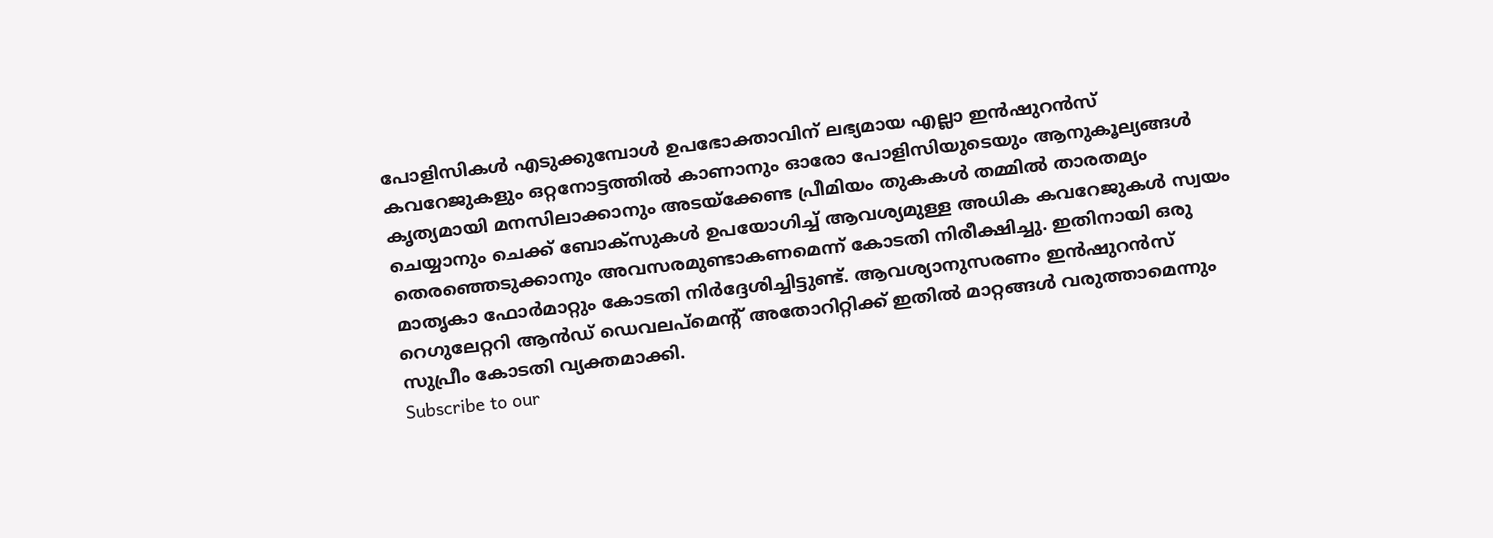പോളിസികൾ എടുക്കുമ്പോൾ ഉപഭോക്താവിന് ലഭ്യമായ എല്ലാ ഇൻഷുറൻസ് കവറേജുകളും ഒറ്റനോട്ടത്തിൽ കാണാനും ഓരോ പോളിസിയുടെയും ആനുകൂല്യങ്ങൾ കൃത്യമായി മനസിലാക്കാനും അടയ്ക്കേണ്ട പ്രീമിയം തുകകൾ തമ്മിൽ താരതമ്യം ചെയ്യാനും ചെക്ക് ബോക്സുകൾ ഉപയോഗിച്ച് ആവശ്യമുള്ള അധിക കവറേജുകൾ സ്വയം തെരഞ്ഞെടുക്കാനും അവസരമുണ്ടാകണമെന്ന് കോടതി നിരീക്ഷിച്ചു. ഇതിനായി ഒരു മാതൃകാ ഫോർമാറ്റും കോടതി നിർദ്ദേശിച്ചിട്ടുണ്ട്. ആവശ്യാനുസരണം ഇൻഷുറൻസ് റെഗുലേറ്ററി ആൻഡ് ഡെവലപ്മെന്റ് അതോറിറ്റിക്ക് ഇതിൽ മാറ്റങ്ങൾ വരുത്താമെന്നും സുപ്രീം കോടതി വ്യക്തമാക്കി.
Subscribe to our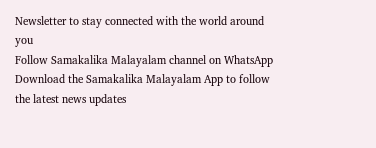Newsletter to stay connected with the world around you
Follow Samakalika Malayalam channel on WhatsApp
Download the Samakalika Malayalam App to follow the latest news updates